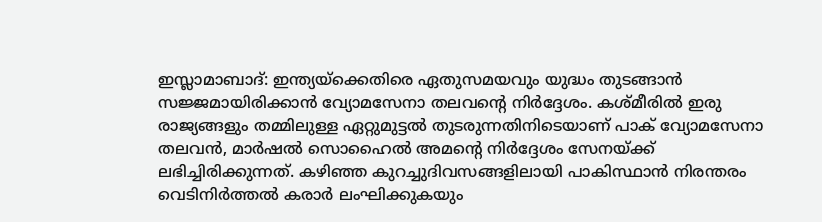ഇസ്ലാമാബാദ്: ഇന്ത്യയ്ക്കെതിരെ ഏതുസമയവും യുദ്ധം തുടങ്ങാന്‍ സജ്ജമായിരിക്കാന്‍ വ്യോമസേനാ തലവന്റെ നിര്‍ദ്ദേശം. കശ്‌മീരില്‍ ഇരു രാജ്യങ്ങളും തമ്മിലുള്ള ഏറ്റുമുട്ടല്‍ തുടരുന്നതിനിടെയാണ് പാക് വ്യോമസേനാ തലവന്‍, മാര്‍ഷല്‍ സൊഹൈല്‍ അമന്റെ നിര്‍ദ്ദേശം സേനയ്‌ക്ക് ലഭിച്ചിരിക്കുന്നത്. കഴിഞ്ഞ കുറച്ചുദിവസങ്ങളിലായി പാകിസ്ഥാന്‍ നിരന്തരം വെടിനിര്‍ത്തല്‍ കരാര്‍ ലംഘിക്കുകയും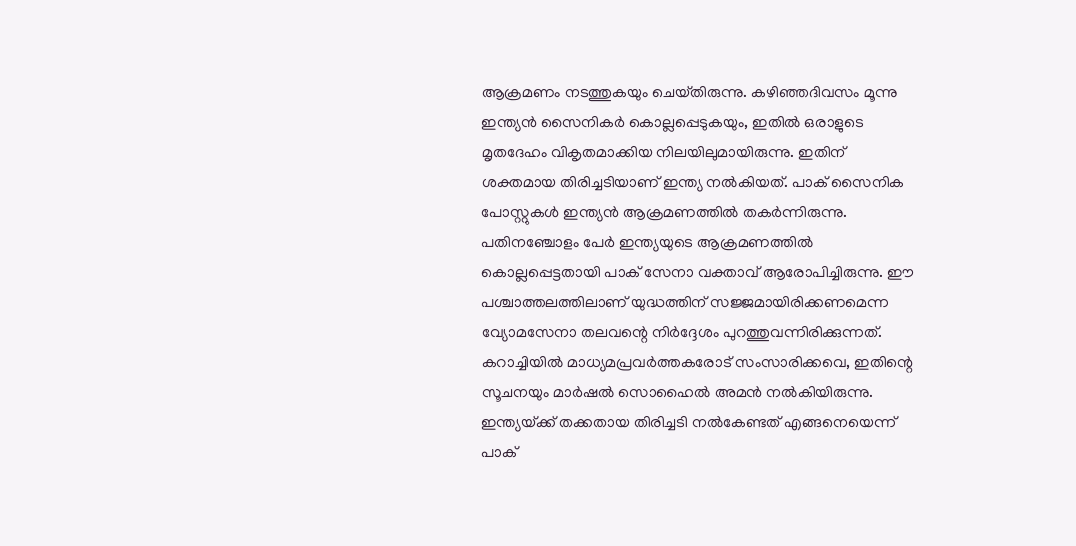ആക്രമണം നടത്തുകയും ചെയ്‌തിരുന്നു. കഴിഞ്ഞദിവസം മൂന്നു ഇന്ത്യന്‍ സൈനികര്‍ കൊല്ലപ്പെടുകയും, ഇതില്‍ ഒരാളുടെ മൃതദേഹം വികൃതമാക്കിയ നിലയിലുമായിരുന്നു. ഇതിന് ശക്തമായ തിരിച്ചടിയാണ് ഇന്ത്യ നല്‍കിയത്. പാക് സൈനിക പോസ്റ്റുകള്‍ ഇന്ത്യന്‍ ആക്രമണത്തില്‍ തകര്‍ന്നിരുന്നു. പതിനഞ്ചോളം പേര്‍ ഇന്ത്യയുടെ ആക്രമണത്തില്‍ കൊല്ലപ്പെട്ടതായി പാക് സേനാ വക്താവ് ആരോപിച്ചിരുന്നു. ഈ പശ്ചാത്തലത്തിലാണ് യുദ്ധത്തിന് സജ്ജമായിരിക്കണമെന്ന വ്യോമസേനാ തലവന്റെ നിര്‍ദ്ദേശം പുറത്തുവന്നിരിക്കുന്നത്. കറാച്ചിയില്‍ മാധ്യമപ്രവര്‍ത്തകരോട് സംസാരിക്കവെ, ഇതിന്റെ സൂചനയും മാര്‍ഷല്‍ സൊഹൈല്‍ അമന്‍ നല്‍കിയിരുന്നു. ഇന്ത്യയ്‌ക്ക് തക്കതായ തിരിച്ചടി നല്‍കേണ്ടത് എങ്ങനെയെന്ന് പാക്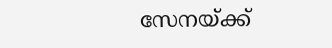സേനയ്‌ക്ക്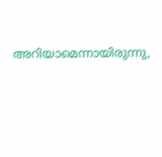അറിയാമെന്നായിരുന്നു,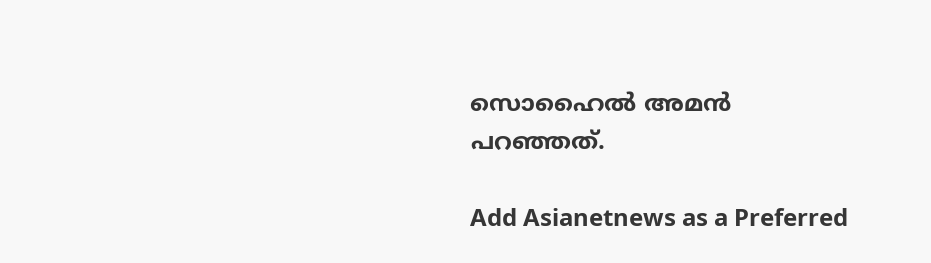സൊഹൈല്‍ അമന്‍ പറഞ്ഞത്.

Add Asianetnews as a Preferred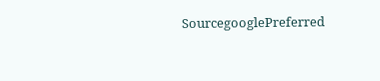SourcegooglePreferred